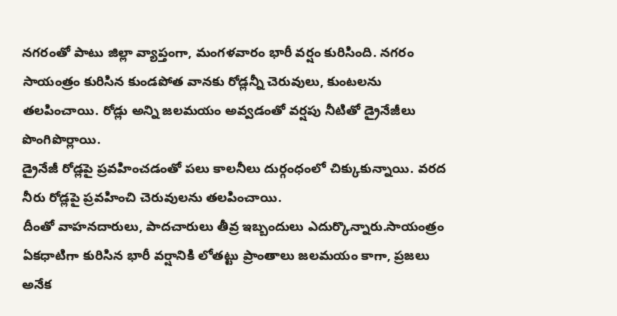నగరంతో పాటు జిల్లా వ్యాప్తంగా, మంగళవారం భారీ వర్షం కురిసింది. నగరం సాయంత్రం కురిసిన కుండపోత వానకు రోడ్లన్నీ చెరువులు, కుంటలను తలపించాయి. రోడ్లు అన్ని జలమయం అవ్వడంతో వర్షపు నీటితో డ్రైనేజీలు పొంగిపొర్లాయి.
డ్రైనేజీ రోడ్లపై ప్రవహించడంతో పలు కాలనీలు దుర్గంధంలో చిక్కుకున్నాయి. వరద నీరు రోడ్లపై ప్రవహించి చెరువులను తలపించాయి.
దీంతో వాహనదారులు, పాదచారులు తీవ్ర ఇబ్బందులు ఎదుర్కొన్నారు.సాయంత్రం ఏకధాటిగా కురిసిన భారీ వర్షానికి లోతట్టు ప్రాంతాలు జలమయం కాగా, ప్రజలు అనేక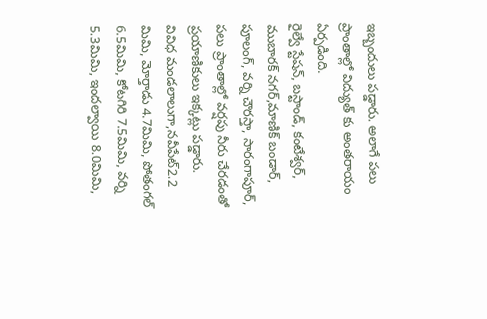ఇబ్బందులు పడ్డారు. అలాగే పలు ప్రాంతాల్లో విద్యుత్ కు అంతరాయం ఏర్పడింది.
రైల్వే స్టేషన్, బస్టాండ్, కంటేశ్వర్, ముబారక్ నగర్,మాణిక్ బండార్, పూలంగ్, వర్ని చౌరస్తా, సారంగాపూర్, పలు ప్రాంతాల్లో వర్షపు నీరు చేరడంతో ప్రయాణికులు ఇక్కట్లు పడ్డారు.
వివిధ మండలాలుగా,నవీపేట్2.2 మిమి, మోర్తాడు 4.7మిమి, పోతంగల్ 6.5మిమి, కోటగిరి 7.5మిమి, వర్ని 5.3మిమి, ఇందల్వాయి 8.0మిమి,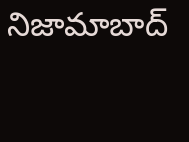నిజామాబాద్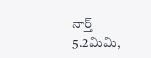నార్త్ 5.2మిమి,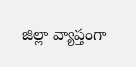జిల్లా వ్యాప్తంగా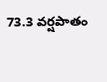73.3 వర్షపాతం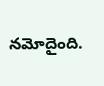నమోదైంది.